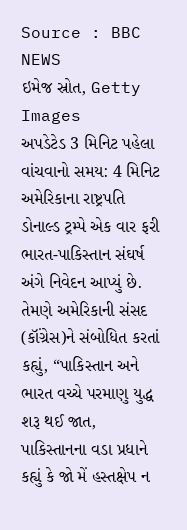Source : BBC NEWS
ઇમેજ સ્રોત, Getty Images
અપડેટેડ 3 મિનિટ પહેલા
વાંચવાનો સમય: 4 મિનિટ
અમેરિકાના રાષ્ટ્રપતિ ડોનાલ્ડ ટ્રમ્પે એક વાર ફરી ભારત-પાકિસ્તાન સંઘર્ષ અંગે નિવેદન આપ્યું છે.
તેમણે અમેરિકાની સંસદ (કૉંગ્રેસ)ને સંબોધિત કરતાં કહ્યું, “પાકિસ્તાન અને ભારત વચ્ચે પરમાણુ યુદ્ધ શરૂ થઈ જાત, પાકિસ્તાનના વડા પ્રધાને કહ્યું કે જો મેં હસ્તક્ષેપ ન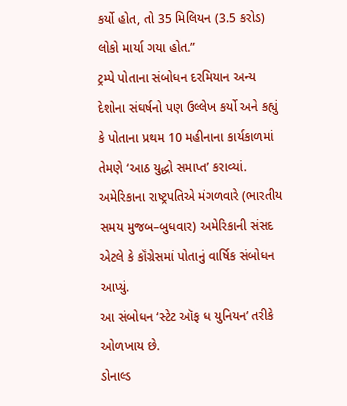કર્યો હોત, તો 35 મિલિયન (3.5 કરોડ) લોકો માર્યા ગયા હોત.”
ટ્રમ્પે પોતાના સંબોધન દરમિયાન અન્ય દેશોના સંઘર્ષનો પણ ઉલ્લેખ કર્યો અને કહ્યું કે પોતાના પ્રથમ 10 મહીનાના કાર્યકાળમાં તેમણે ‘આઠ યુદ્ધો સમાપ્ત’ કરાવ્યાં.
અમેરિકાના રાષ્ટ્રપતિએ મંગળવારે (ભારતીય સમય મુજબ–બુધવાર) અમેરિકાની સંસદ એટલે કે કૉંગ્રેસમાં પોતાનું વાર્ષિક સંબોધન આપ્યું.
આ સંબોધન ‘સ્ટેટ ઑફ ધ યુનિયન’ તરીકે ઓળખાય છે.
ડોનાલ્ડ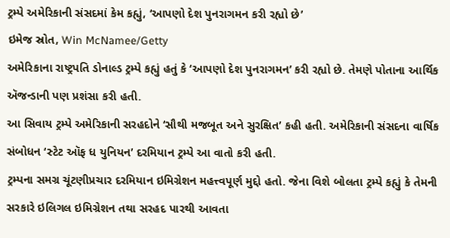ટ્રમ્પે અમેરિકાની સંસદમાં કેમ કહ્યું, ‘આપણો દેશ પુનરાગમન કરી રહ્યો છે’
ઇમેજ સ્રોત, Win McNamee/Getty
અમેરિકાના રાષ્ટ્રપતિ ડોનાલ્ડ ટ્રમ્પે કહ્યું હતું કે ‘આપણો દેશ પુનરાગમન’ કરી રહ્યો છે. તેમણે પોતાના આર્થિક ઍજન્ડાની પણ પ્રશંસા કરી હતી.
આ સિવાય ટ્રમ્પે અમેરિકાની સરહદોને ‘સૌથી મજબૂત અને સુરક્ષિત’ કહી હતી. અમેરિકાની સંસદના વાર્ષિક સંબોધન ‘સ્ટેટ ઑફ ધ યુનિયન’ દરમિયાન ટ્રમ્પે આ વાતો કરી હતી.
ટ્રમ્પના સમગ્ર ચૂંટણીપ્રચાર દરમિયાન ઇમિગ્રેશન મહત્ત્વપૂર્ણ મુદ્દો હતો. જેના વિશે બોલતા ટ્રમ્પે કહ્યું કે તેમની સરકારે ઇલિગલ ઇમિગ્રેશન તથા સરહદ પારથી આવતા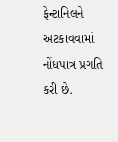ફેન્ટાનિલને અટકાવવામાં નોંધપાત્ર પ્રગતિ કરી છે.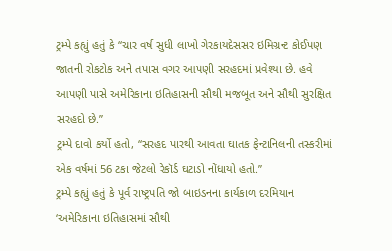ટ્રમ્પે કહ્યું હતું કે “ચાર વર્ષ સુધી લાખો ગેરકાયદેસસર ઇમિગ્રન્ટ કોઈપણ જાતની રોકટોક અને તપાસ વગર આપણી સરહદમાં પ્રવેશ્યા છે. હવે આપણી પાસે અમેરિકાના ઇતિહાસની સૌથી મજબૂત અને સૌથી સુરક્ષિત સરહદો છે.”
ટ્રમ્પે દાવો કર્યો હતો, “સરહદ પારથી આવતા ઘાતક ફેન્ટાનિલની તસ્કરીમાં એક વર્ષમાં 56 ટકા જેટલો રેકૉર્ડ ઘટાડો નોંધાયો હતો.”
ટ્રમ્પે કહ્યું હતું કે પૂર્વ રાષ્ટ્રપતિ જો બાઇડનના કાર્યકાળ દરમિયાન ‘અમેરિકાના ઇતિહાસમાં સૌથી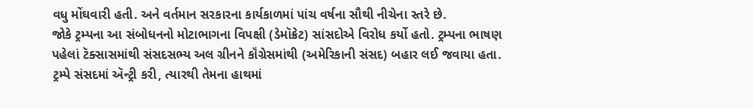વધુ મોંઘવારી હતી. અને વર્તમાન સરકારના કાર્યકાળમાં પાંચ વર્ષના સૌથી નીચેના સ્તરે છે.
જોકે ટ્રમ્પના આ સંબોધનનો મોટાભાગના વિપક્ષી (ડેમૉક્રેટ) સાંસદોએ વિરોધ કર્યો હતો. ટ્રમ્પના ભાષણ પહેલાં ટૅક્સાસમાંથી સંસદસભ્ય અલ ગ્રીનને કૉંગ્રેસમાંથી (અમેરિકાની સંસદ) બહાર લઈ જવાયા હતા.
ટ્રમ્પે સંસદમાં ઍન્ટ્રી કરી, ત્યારથી તેમના હાથમાં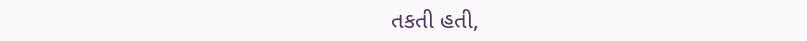તકતી હતી,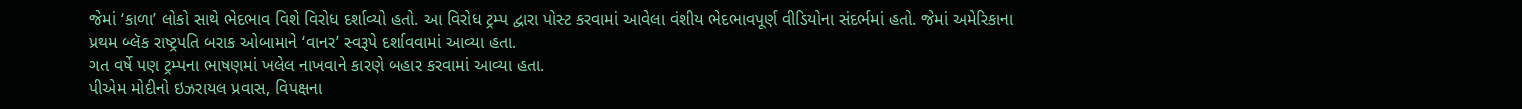જેમાં ‘કાળા’ લોકો સાથે ભેદભાવ વિશે વિરોધ દર્શાવ્યો હતો. આ વિરોધ ટ્રમ્પ દ્વારા પોસ્ટ કરવામાં આવેલા વંશીય ભેદભાવપૂર્ણ વીડિયોના સંદર્ભમાં હતો. જેમાં અમેરિકાના પ્રથમ બ્લૅક રાષ્ટ્રપતિ બરાક ઓબામાને ‘વાનર’ સ્વરૂપે દર્શાવવામાં આવ્યા હતા.
ગત વર્ષે પણ ટ્રમ્પના ભાષણમાં ખલેલ નાખવાને કારણે બહાર કરવામાં આવ્યા હતા.
પીએમ મોદીનો ઇઝરાયલ પ્રવાસ, વિપક્ષના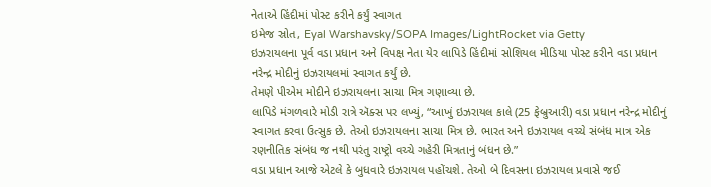નેતાએ હિંદીમાં પોસ્ટ કરીને કર્યું સ્વાગત
ઇમેજ સ્રોત, Eyal Warshavsky/SOPA Images/LightRocket via Getty
ઇઝરાયલના પૂર્વ વડા પ્રધાન અને વિપક્ષ નેતા યેર લાપિડે હિંદીમાં સોશિયલ મીડિયા પોસ્ટ કરીને વડા પ્રધાન નરેન્દ્ર મોદીનું ઇઝરાયલમાં સ્વાગત કર્યું છે.
તેમણે પીએમ મોદીને ઇઝરાયલના સાચા મિત્ર ગણાવ્યા છે.
લાપિડે મંગળવારે મોડી રાત્રે ઍક્સ પર લખ્યું, “આખું ઇઝરાયલ કાલે (25 ફેબ્રુઆરી) વડા પ્રધાન નરેન્દ્ર મોદીનું સ્વાગત કરવા ઉત્સુક છે. તેઓ ઇઝરાયલના સાચા મિત્ર છે. ભારત અને ઇઝરાયલ વચ્ચે સંબંધ માત્ર એક રણનીતિક સંબંધ જ નથી પરંતુ રાષ્ટ્રો વચ્ચે ગહેરી મિત્રતાનું બંધન છે.”
વડા પ્રધાન આજે એટલે કે બુધવારે ઇઝરાયલ પહોંચશે. તેઓ બે દિવસના ઇઝરાયલ પ્રવાસે જઈ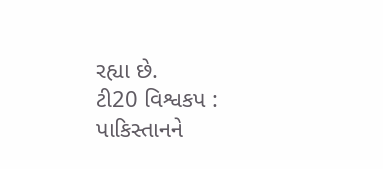રહ્યા છે.
ટી20 વિશ્વકપ : પાકિસ્તાનને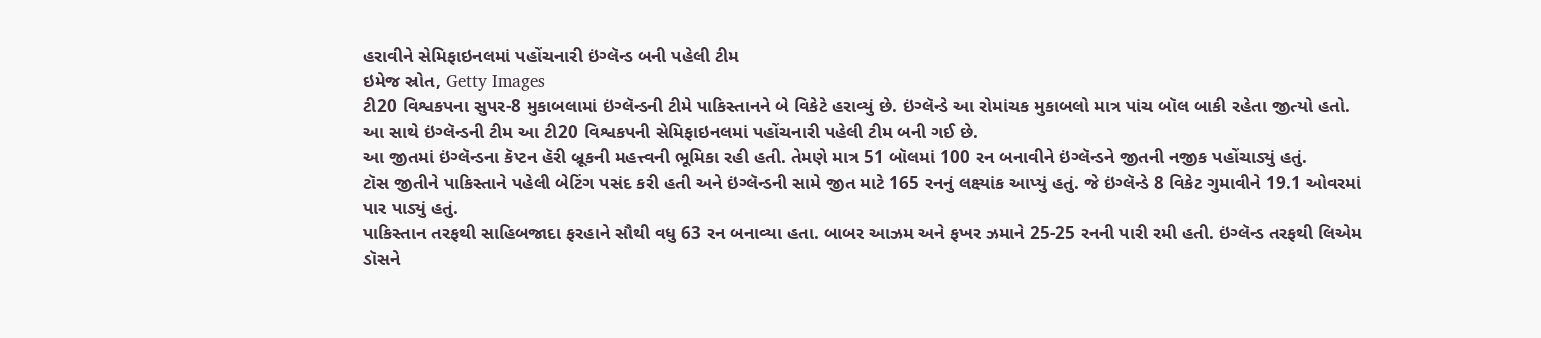હરાવીને સેમિફાઇનલમાં પહોંચનારી ઇંગ્લૅન્ડ બની પહેલી ટીમ
ઇમેજ સ્રોત, Getty Images
ટી20 વિશ્વકપના સુપર-8 મુકાબલામાં ઇંગ્લૅન્ડની ટીમે પાકિસ્તાનને બે વિકેટે હરાવ્યું છે. ઇંગ્લૅન્ડે આ રોમાંચક મુકાબલો માત્ર પાંચ બૉલ બાકી રહેતા જીત્યો હતો.
આ સાથે ઇંગ્લૅન્ડની ટીમ આ ટી20 વિશ્વકપની સેમિફાઇનલમાં પહોંચનારી પહેલી ટીમ બની ગઈ છે.
આ જીતમાં ઇંગ્લૅન્ડના કૅપ્ટન હૅરી બ્રૂકની મહત્ત્વની ભૂમિકા રહી હતી. તેમણે માત્ર 51 બૉલમાં 100 રન બનાવીને ઇંગ્લૅન્ડને જીતની નજીક પહોંચાડ્યું હતું.
ટૉસ જીતીને પાકિસ્તાને પહેલી બેટિંગ પસંદ કરી હતી અને ઇંગ્લૅન્ડની સામે જીત માટે 165 રનનું લક્ષ્યાંક આપ્યું હતું. જે ઇંગ્લૅન્ડે 8 વિકેટ ગુમાવીને 19.1 ઓવરમાં પાર પાડ્યું હતું.
પાકિસ્તાન તરફથી સાહિબજાદા ફરહાને સૌથી વધુ 63 રન બનાવ્યા હતા. બાબર આઝમ અને ફખર ઝમાને 25-25 રનની પારી રમી હતી. ઇંગ્લૅન્ડ તરફથી લિએમ ડૉસને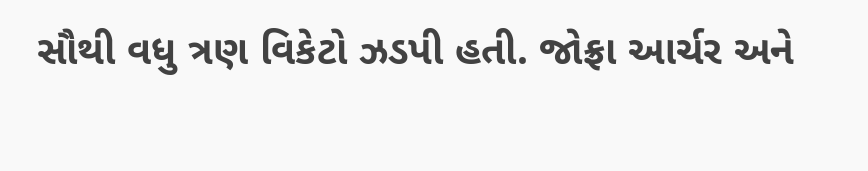સૌથી વધુ ત્રણ વિકેટો ઝડપી હતી. જોફ્રા આર્ચર અને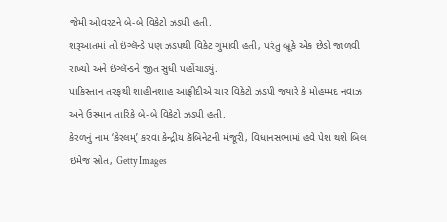જેમી ઓવરટને બે-બે વિકેટો ઝડપી હતી.
શરૂઆતમાં તો ઇંગ્લૅન્ડે પણ ઝડપથી વિકેટ ગુમાવી હતી, પરંતુ બ્રૂકે એક છેડો જાળવી રાખ્યો અને ઇંગ્લૅન્ડને જીત સુધી પહોંચાડ્યું.
પાકિસ્તાન તરફથી શાહીનશાહ આફ્રીદીએ ચાર વિકેટો ઝડપી જ્યારે કે મોહમ્મદ નવાઝ અને ઉસ્માન તારિકે બે-બે વિકેટો ઝડપી હતી.
કેરળનું નામ ‘કેરલમ્’ કરવા કેન્દ્રીય કૅબિનેટની મંજૂરી, વિધાનસભામાં હવે પેશ થશે બિલ
ઇમેજ સ્રોત, Getty Images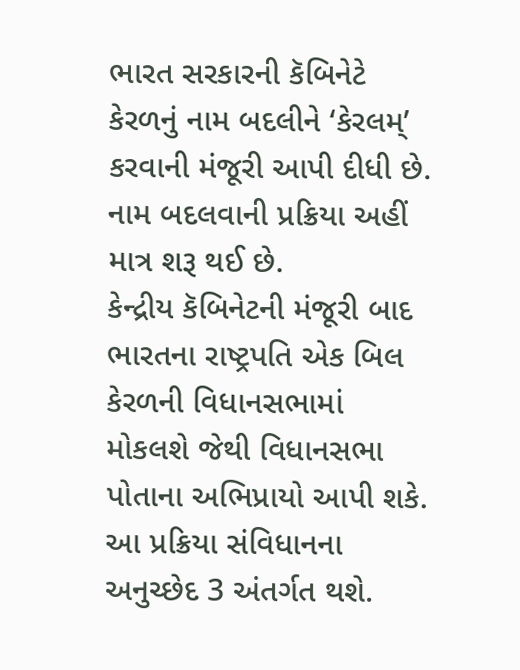ભારત સરકારની કૅબિનેટે કેરળનું નામ બદલીને ‘કેરલમ્’ કરવાની મંજૂરી આપી દીધી છે. નામ બદલવાની પ્રક્રિયા અહીં માત્ર શરૂ થઈ છે.
કેન્દ્રીય કૅબિનેટની મંજૂરી બાદ ભારતના રાષ્ટ્રપતિ એક બિલ કેરળની વિધાનસભામાં મોકલશે જેથી વિધાનસભા પોતાના અભિપ્રાયો આપી શકે. આ પ્રક્રિયા સંવિધાનના અનુચ્છેદ 3 અંતર્ગત થશે.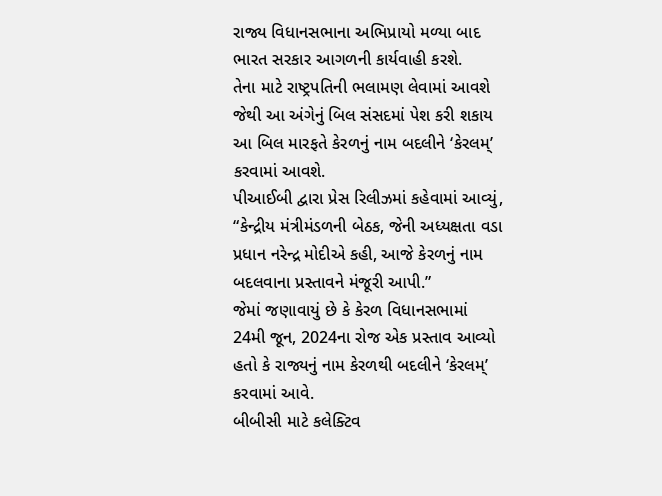રાજ્ય વિધાનસભાના અભિપ્રાયો મળ્યા બાદ ભારત સરકાર આગળની કાર્યવાહી કરશે.
તેના માટે રાષ્ટ્રપતિની ભલામણ લેવામાં આવશે જેથી આ અંગેનું બિલ સંસદમાં પેશ કરી શકાય આ બિલ મારફતે કેરળનું નામ બદલીને ‘કેરલમ્’ કરવામાં આવશે.
પીઆઈબી દ્વારા પ્રેસ રિલીઝમાં કહેવામાં આવ્યું, “કેન્દ્રીય મંત્રીમંડળની બેઠક, જેની અધ્યક્ષતા વડા પ્રધાન નરેન્દ્ર મોદીએ કહી, આજે કેરળનું નામ બદલવાના પ્રસ્તાવને મંજૂરી આપી.”
જેમાં જણાવાયું છે કે કેરળ વિધાનસભામાં 24મી જૂન, 2024ના રોજ એક પ્રસ્તાવ આવ્યો હતો કે રાજ્યનું નામ કેરળથી બદલીને ‘કેરલમ્’ કરવામાં આવે.
બીબીસી માટે કલેક્ટિવ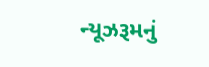ન્યૂઝરૂમનું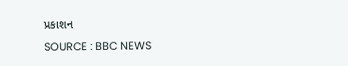પ્રકાશન
SOURCE : BBC NEWS